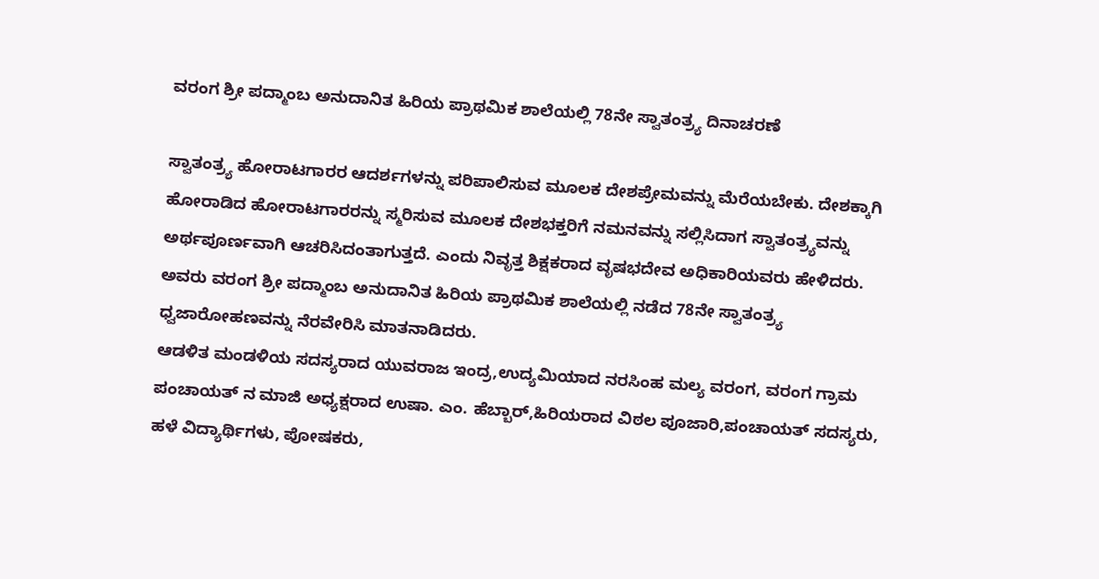ವರಂಗ ಶ್ರೀ ಪದ್ಮಾಂಬ ಅನುದಾನಿತ ಹಿರಿಯ ಪ್ರಾಥಮಿಕ ಶಾಲೆಯಲ್ಲಿ 78ನೇ ಸ್ವಾತಂತ್ರ್ಯ ದಿನಾಚರಣೆ

ಸ್ವಾತಂತ್ರ್ಯ ಹೋರಾಟಗಾರರ ಆದರ್ಶಗಳನ್ನು ಪರಿಪಾಲಿಸುವ ಮೂಲಕ ದೇಶಪ್ರೇಮವನ್ನು ಮೆರೆಯಬೇಕು. ದೇಶಕ್ಕಾಗಿ ಹೋರಾಡಿದ ಹೋರಾಟಗಾರರನ್ನು ಸ್ಮರಿಸುವ ಮೂಲಕ ದೇಶಭಕ್ತರಿಗೆ ನಮನವನ್ನು ಸಲ್ಲಿಸಿದಾಗ ಸ್ವಾತಂತ್ರ್ಯವನ್ನು ಅರ್ಥಪೂರ್ಣವಾಗಿ ಆಚರಿಸಿದಂತಾಗುತ್ತದೆ. ಎಂದು ನಿವೃತ್ತ ಶಿಕ್ಷಕರಾದ ವೃಷಭದೇವ ಅಧಿಕಾರಿಯವರು ಹೇಳಿದರು.
ಅವರು ವರಂಗ ಶ್ರೀ ಪದ್ಮಾಂಬ ಅನುದಾನಿತ ಹಿರಿಯ ಪ್ರಾಥಮಿಕ ಶಾಲೆಯಲ್ಲಿ ನಡೆದ 78ನೇ ಸ್ವಾತಂತ್ರ್ಯ ಧ್ವಜಾರೋಹಣವನ್ನು ನೆರವೇರಿಸಿ ಮಾತನಾಡಿದರು.
ಆಡಳಿತ ಮಂಡಳಿಯ ಸದಸ್ಯರಾದ ಯುವರಾಜ ಇಂದ್ರ,ಉದ್ಯಮಿಯಾದ ನರಸಿಂಹ ಮಲ್ಯ ವರಂಗ, ವರಂಗ ಗ್ರಾಮ ಪಂಚಾಯತ್ ನ ಮಾಜಿ ಅಧ್ಯಕ್ಷರಾದ ಉಷಾ. ಎಂ. ಹೆಬ್ಬಾರ್,ಹಿರಿಯರಾದ ವಿಠಲ ಪೂಜಾರಿ,ಪಂಚಾಯತ್ ಸದಸ್ಯರು, ಹಳೆ ವಿದ್ಯಾರ್ಥಿಗಳು, ಪೋಷಕರು,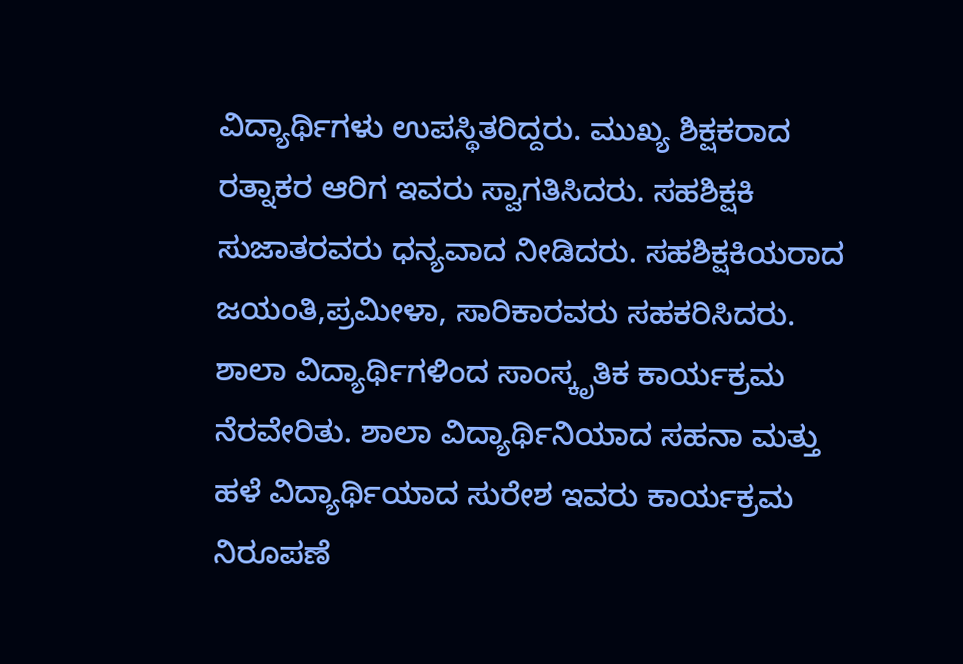ವಿದ್ಯಾರ್ಥಿಗಳು ಉಪಸ್ಥಿತರಿದ್ದರು. ಮುಖ್ಯ ಶಿಕ್ಷಕರಾದ ರತ್ನಾಕರ ಆರಿಗ ಇವರು ಸ್ವಾಗತಿಸಿದರು. ಸಹಶಿಕ್ಷಕಿ ಸುಜಾತರವರು ಧನ್ಯವಾದ ನೀಡಿದರು. ಸಹಶಿಕ್ಷಕಿಯರಾದ ಜಯಂತಿ,ಪ್ರಮೀಳಾ, ಸಾರಿಕಾರವರು ಸಹಕರಿಸಿದರು. ಶಾಲಾ ವಿದ್ಯಾರ್ಥಿಗಳಿಂದ ಸಾಂಸ್ಕೃತಿಕ ಕಾರ್ಯಕ್ರಮ ನೆರವೇರಿತು. ಶಾಲಾ ವಿದ್ಯಾರ್ಥಿನಿಯಾದ ಸಹನಾ ಮತ್ತು ಹಳೆ ವಿದ್ಯಾರ್ಥಿಯಾದ ಸುರೇಶ ಇವರು ಕಾರ್ಯಕ್ರಮ ನಿರೂಪಣೆ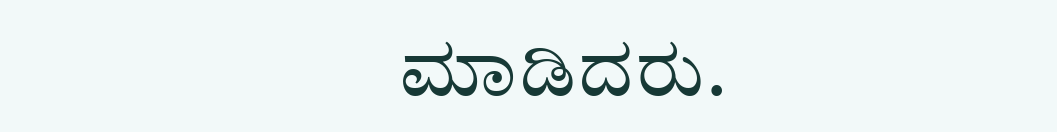ಮಾಡಿದರು.